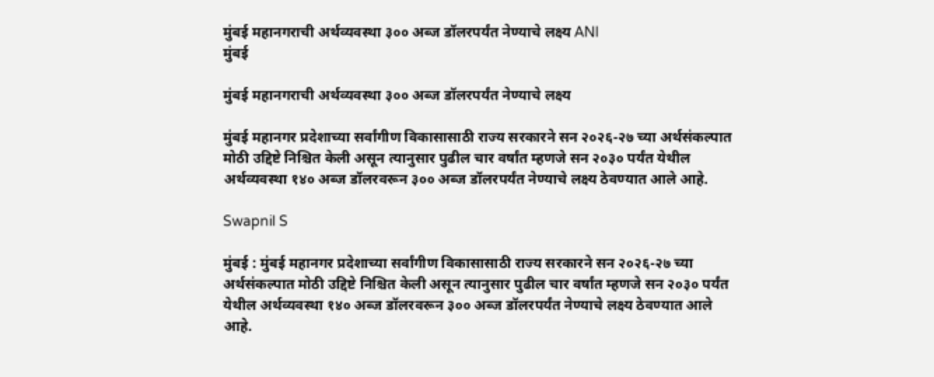मुंबई महानगराची अर्थव्यवस्था ३०० अब्ज डॉलरपर्यंत नेण्याचे लक्ष्य ANI
मुंबई

मुंबई महानगराची अर्थव्यवस्था ३०० अब्ज डॉलरपर्यंत नेण्याचे लक्ष्य

मुंबई महानगर प्रदेशाच्या सर्वांगीण विकासासाठी राज्य सरकारने सन २०२६-२७ च्या अर्थसंकल्पात मोठी उद्दिष्टे निश्चित केली असून त्यानुसार पुढील चार वर्षांत म्हणजे सन २०३० पर्यंत येथील अर्थव्यवस्था १४० अब्ज डॉलरवरून ३०० अब्ज डॉलरपर्यंत नेण्याचे लक्ष्य ठेवण्यात आले आहे.

Swapnil S

मुंबई : मुंबई महानगर प्रदेशाच्या सर्वांगीण विकासासाठी राज्य सरकारने सन २०२६-२७ च्या अर्थसंकल्पात मोठी उद्दिष्टे निश्चित केली असून त्यानुसार पुढील चार वर्षांत म्हणजे सन २०३० पर्यंत येथील अर्थव्यवस्था १४० अब्ज डॉलरवरून ३०० अब्ज डॉलरपर्यंत नेण्याचे लक्ष्य ठेवण्यात आले आहे.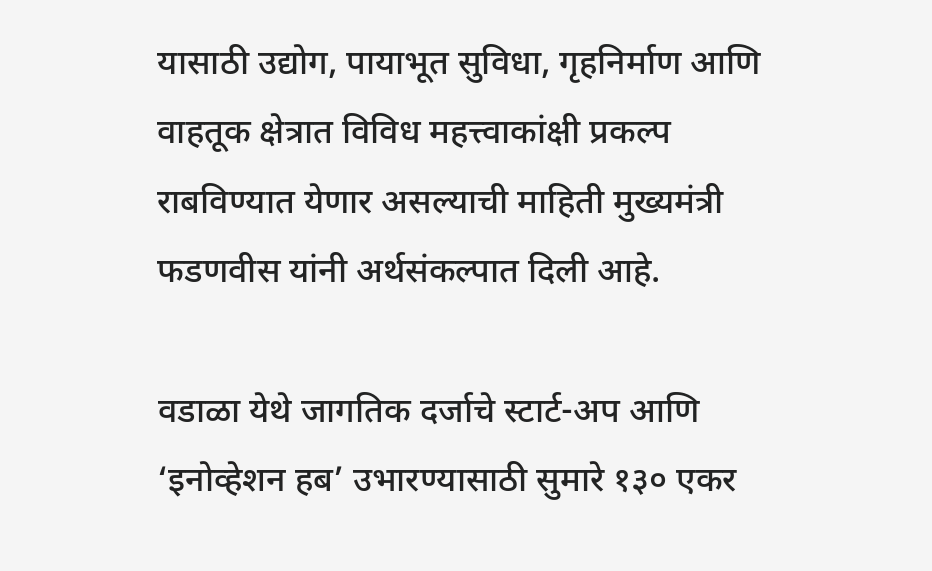यासाठी उद्योग, पायाभूत सुविधा, गृहनिर्माण आणि वाहतूक क्षेत्रात विविध महत्त्वाकांक्षी प्रकल्प राबविण्यात येणार असल्याची माहिती मुख्यमंत्री फडणवीस यांनी अर्थसंकल्पात दिली आहे.

वडाळा येथे जागतिक दर्जाचे स्टार्ट-अप आणि ‘इनोव्हेशन हब’ उभारण्यासाठी सुमारे १३० एकर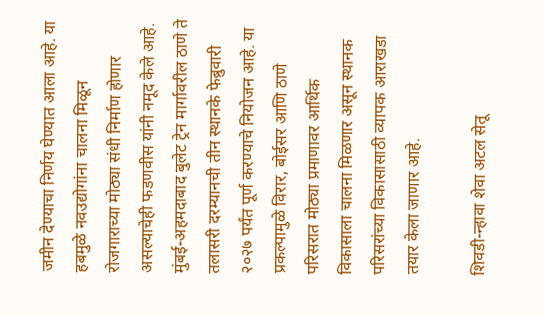जमीन देण्याचा निर्णय घेण्यात आला आहे. या हबमुळे नवउद्योगांना चालना मिळून रोजगाराच्या मोठ्या संधी निर्माण होणार असल्याचेही फडणवीस यांनी नमूद केले आहे. मुंबई-अहमदाबाद बुलेट ट्रेन मार्गावरील ठाणे ते तलासरी दरम्यानची तीन स्थानके फेब्रुवारी २०२७ पर्यंत पूर्ण करण्याचे नियोजन आहे. या प्रकल्पामुळे विरार, बोईसर आणि ठाणे परिसरात मोठ्या प्रमाणावर आर्थिक विकासाला चालना मिळणार असून स्थानक परिसरांच्या विकासासाठी व्यापक आराखडा तयार केला जाणार आहे.

शिवडी-न्हावा शेवा अटल सेतू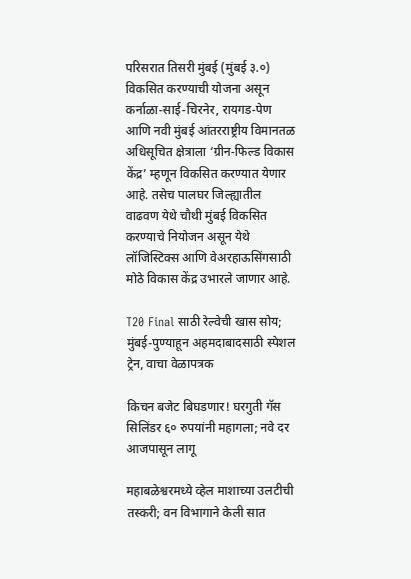परिसरात तिसरी मुंबई (मुंबई ३.०) विकसित करण्याची योजना असून कर्नाळा-साई-चिरनेर, रायगड-पेण आणि नवी मुंबई आंतरराष्ट्रीय विमानतळ अधिसूचित क्षेत्राला ‘ग्रीन-फिल्ड विकास केंद्र’ म्हणून विकसित करण्यात येणार आहे. तसेच पालघर जिल्ह्यातील वाढवण येथे चौथी मुंबई विकसित करण्याचे नियोजन असून येथे लॉजिस्टिक्स आणि वेअरहाऊसिंगसाठी मोठे विकास केंद्र उभारले जाणार आहे.

T20 Final साठी रेल्वेची खास सोय; मुंबई-पुण्याहून अहमदाबादसाठी स्पेशल ट्रेन, वाचा वेळापत्रक

किचन बजेट बिघडणार! घरगुती गॅस सिलिंडर ६० रुपयांनी महागला; नवे दर आजपासून लागू

महाबळेश्वरमध्ये व्हेल माशाच्या उलटीची तस्करी; वन विभागाने केली सात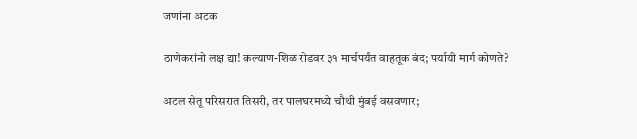जणांना अटक

ठाणेकरांनो लक्ष द्या! कल्याण-शिळ रोडवर ३१ मार्चपर्यंत वाहतूक बंद; पर्यायी मार्ग कोणते?

अटल सेतू परिसरात तिसरी, तर पालघरमध्ये चौथी मुंबई वसवणार;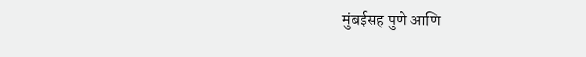मुंबईसह पुणे आणि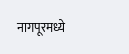नागपूरमध्ये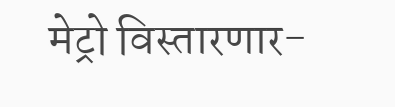मेट्रो विस्तारणार-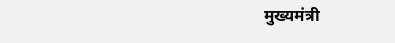मुख्यमंत्री